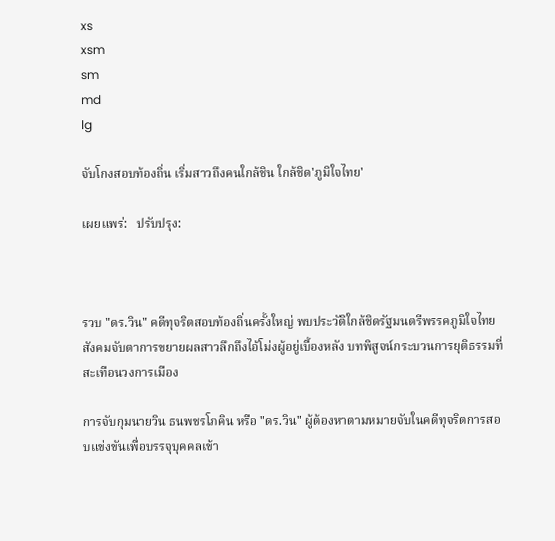xs
xsm
sm
md
lg

จับโกงสอบท้องถิ่น เริ่มสาวถึงคนใกล้ชิน ใกล้ชิด'ภูมิใจไทย'

เผยแพร่:   ปรับปรุง:



รวบ "ดร.วิน" คดีทุจริตสอบท้องถิ่นครั้งใหญ่ พบประวัติใกล้ชิดรัฐมนตรีพรรคภูมิใจไทย สังคมจับตาการขยายผลสาวลึกถึงไอ้โม่งผู้อยู่เบื้องหลัง บทพิสูจน์กระบวนการยุติธรรมที่สะเทือนวงการเมือง

การจับกุมนายวิน ธนพชรโภคิน หรือ "ดร.วิน" ผู้ต้องหาตามหมายจับในคดีทุจริตการสอบแข่งขันเพื่อบรรจุบุคคลเข้า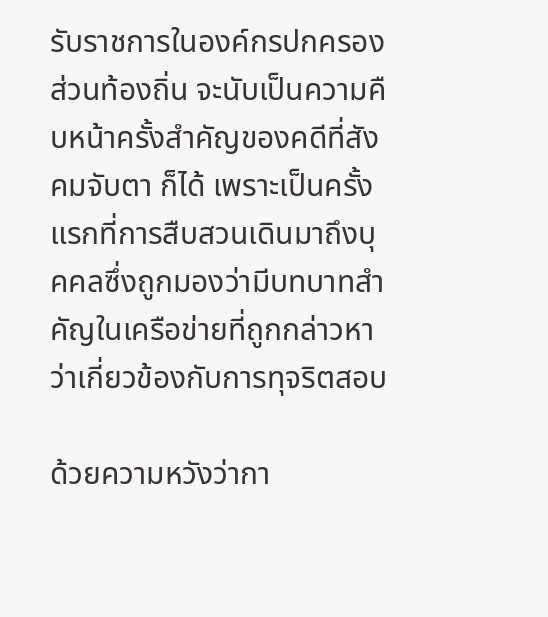รับราชการในองค์กรปกครองส่วนท้องถิ่น จะนับเป็นความคืบหน้าครั้งสำคัญของคดีที่สังคมจับตา ก็ได้ เพราะเป็นครั้งแรกที่การสืบสวนเดินมาถึงบุคคลซึ่งถูกมองว่ามีบทบาทสำคัญในเครือข่ายที่ถูกกล่าวหาว่าเกี่ยวข้องกับการทุจริตสอบ

ด้วยความหวังว่ากา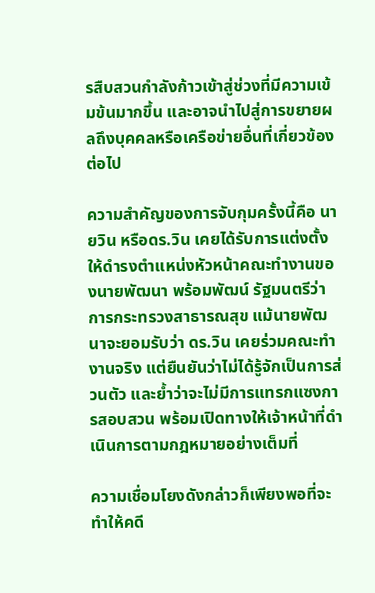รสืบสวนกำลังก้าวเข้าสู่ช่วงที่มีความเข้มข้นมากขึ้น และอาจนำไปสู่การขยายผลถึงบุคคลหรือเครือข่ายอื่นที่เกี่ยวข้องต่อไป

ความสำคัญของการจับกุมครั้งนี้คือ นายวิน หรือดร.วิน เคยได้รับการแต่งตั้งให้ดำรงตำแหน่งหัวหน้าคณะทำงานของนายพัฒนา พร้อมพัฒน์ รัฐมนตรีว่าการกระทรวงสาธารณสุข แม้นายพัฒนาจะยอมรับว่า ดร.วิน เคยร่วมคณะทำงานจริง แต่ยืนยันว่าไม่ได้รู้จักเป็นการส่วนตัว และย้ำว่าจะไม่มีการแทรกแซงการสอบสวน พร้อมเปิดทางให้เจ้าหน้าที่ดำเนินการตามกฎหมายอย่างเต็มที่

ความเชื่อมโยงดังกล่าวก็เพียงพอที่จะทำให้คดี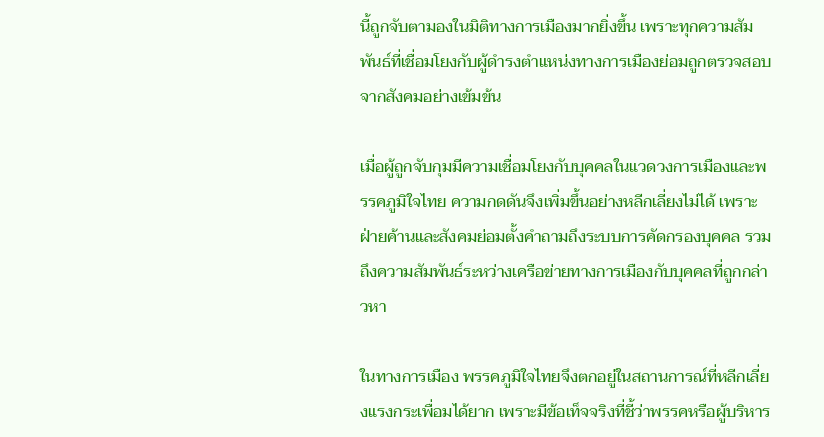นี้ถูกจับตามองในมิติทางการเมืองมากยิ่งขึ้น เพราะทุกความสัมพันธ์ที่เชื่อมโยงกับผู้ดำรงตำแหน่งทางการเมืองย่อมถูกตรวจสอบจากสังคมอย่างเข้มข้น

เมื่อผู้ถูกจับกุมมีความเชื่อมโยงกับบุคคลในแวดวงการเมืองและพรรคภูมิใจไทย ความกดดันจึงเพิ่มขึ้นอย่างหลีกเลี่ยงไม่ได้ เพราะฝ่ายค้านและสังคมย่อมตั้งคำถามถึงระบบการคัดกรองบุคคล รวมถึงความสัมพันธ์ระหว่างเครือข่ายทางการเมืองกับบุคคลที่ถูกกล่าวหา

ในทางการเมือง พรรคภูมิใจไทยจึงตกอยู่ในสถานการณ์ที่หลีกเลี่ยงแรงกระเพื่อมได้ยาก เพราะมีข้อเท็จจริงที่ชี้ว่าพรรคหรือผู้บริหาร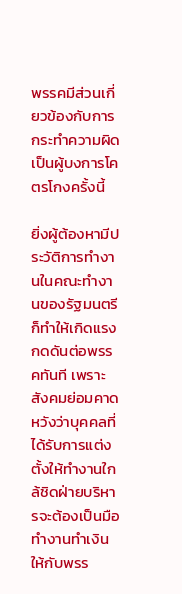พรรคมีส่วนเกี่ยวข้องกับการกระทำความผิด เป็นผู้บงการโคตรโกงครั้งนี้

ยิ่งผู้ต้องหามีประวัติการทำงานในคณะทำงานของรัฐมนตรี ก็ทำให้เกิดแรงกดดันต่อพรรคทันที เพราะสังคมย่อมคาดหวังว่าบุคคลที่ได้รับการแต่งตั้งให้ทำงานใกล้ชิดฝ่ายบริหารจะต้องเป็นมือทำงานทำเงินให้กับพรร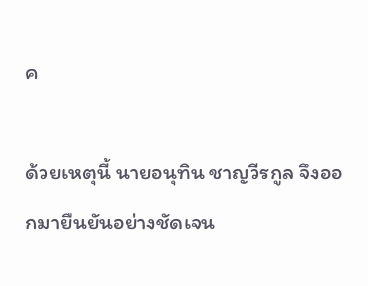ค

ด้วยเหตุนี้ นายอนุทิน ชาญวีรกูล จึงออกมายืนยันอย่างชัดเจน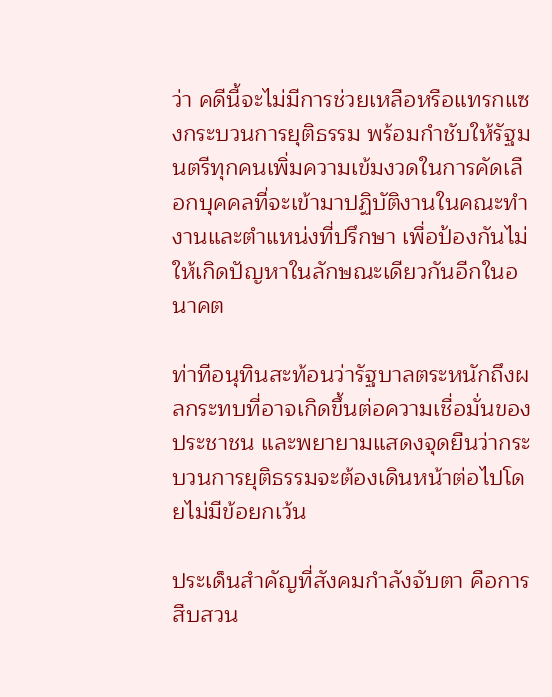ว่า คดีนี้จะไม่มีการช่วยเหลือหรือแทรกแซงกระบวนการยุติธรรม พร้อมกำชับให้รัฐมนตรีทุกคนเพิ่มความเข้มงวดในการคัดเลือกบุคคลที่จะเข้ามาปฏิบัติงานในคณะทำงานและตำแหน่งที่ปรึกษา เพื่อป้องกันไม่ให้เกิดปัญหาในลักษณะเดียวกันอีกในอนาคต

ท่าทีอนุทินสะท้อนว่ารัฐบาลตระหนักถึงผลกระทบที่อาจเกิดขึ้นต่อความเชื่อมั่นของประชาชน และพยายามแสดงจุดยืนว่ากระบวนการยุติธรรมจะต้องเดินหน้าต่อไปโดยไม่มีข้อยกเว้น

ประเด็นสำคัญที่สังคมกำลังจับตา คือการสืบสวน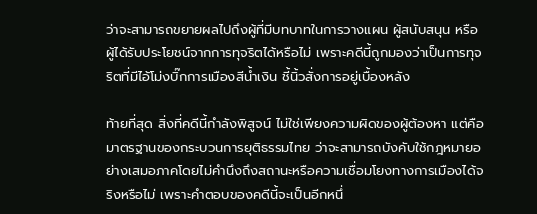ว่าจะสามารถขยายผลไปถึงผู้ที่มีบทบาทในการวางแผน ผู้สนับสนุน หรือผู้ได้รับประโยชน์จากการทุจริตได้หรือไม่ เพราะคดีนี้ถูกมองว่าเป็นการทุจริตที่มีไอ้โม่งบิ๊กการเมืองสีน้ำเงิน ชี้นิ้วสั่งการอยู่เบื้องหลัง

ท้ายที่สุด สิ่งที่คดีนี้กำลังพิสูจน์ ไม่ใช่เพียงความผิดของผู้ต้องหา แต่คือมาตรฐานของกระบวนการยุติธรรมไทย ว่าจะสามารถบังคับใช้กฎหมายอย่างเสมอภาคโดยไม่คำนึงถึงสถานะหรือความเชื่อมโยงทางการเมืองได้จริงหรือไม่ เพราะคำตอบของคดีนี้จะเป็นอีกหนึ่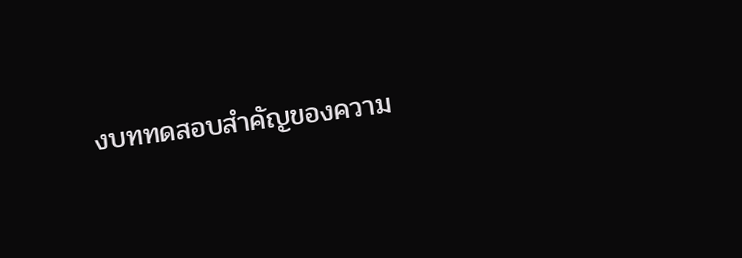งบททดสอบสำคัญของความ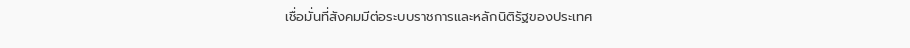เชื่อมั่นที่สังคมมีต่อระบบราชการและหลักนิติรัฐของประเทศ